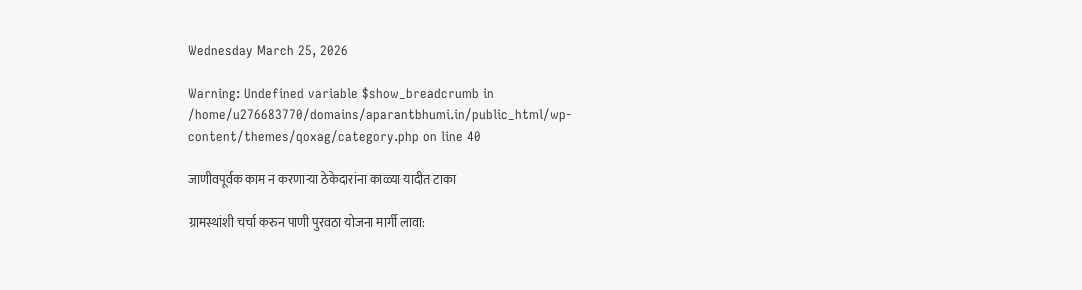Wednesday March 25, 2026

Warning: Undefined variable $show_breadcrumb in /home/u276683770/domains/aparantbhumi.in/public_html/wp-content/themes/qoxag/category.php on line 40

जाणीवपूर्वक काम न करणाऱ्या ठेकेदारांना काळ्या यादीत टाका

ग्रामस्थांशी चर्चा करुन पाणी पुरवठा योजना मार्गी लावा: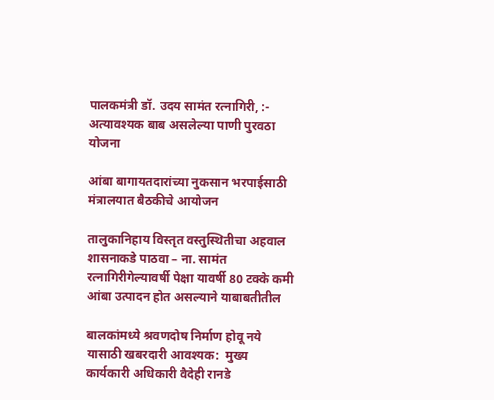पालकमंत्री डॉ. उदय सामंत रत्नागिरी, :- अत्यावश्यक बाब असलेल्या पाणी पुरवठा योजना

आंबा बागायतदारांच्या नुकसान भरपाईसाठी मंत्रालयात बैठकीचे आयोजन

तालुकानिहाय विस्तृत वस्तुस्थितीचा अहवाल शासनाकडे पाठवा – ना. सामंत रत्नागिरीगेल्यावर्षी पेक्षा यावर्षी 80 टक्के कमी आंबा उत्पादन होत असल्याने याबाबतीतील

बालकांमध्ये श्रवणदोष निर्माण होवू नये यासाठी खबरदारी आवश्यक:  मुख्य कार्यकारी अधिकारी वैदेही रानडे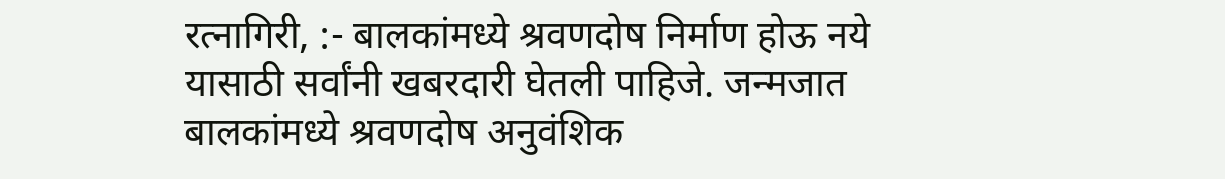रत्नागिरी, :- बालकांमध्ये श्रवणदोष निर्माण होऊ नये यासाठी सर्वांनी खबरदारी घेतली पाहिजे. जन्मजात बालकांमध्ये श्रवणदोष अनुवंशिक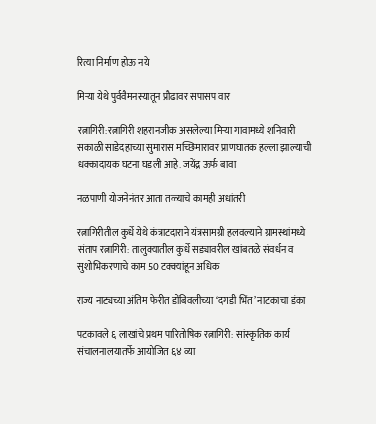रित्या निर्माण होऊ नये

मिऱ्या येथे पुर्ववैमनस्यातून प्रौढावर सपासप वार

रत्नागिरी:रत्नागिरी शहरानजीक असलेल्या मिऱ्या गावामध्ये शनिवारी सकाळी साडेदहाच्या सुमारास मच्छिमारावर प्राणघातक हल्ला झाल्याची धक्कादायक घटना घडली आहे. जयेंद्र ऊर्फ बावा

नळपाणी योजनेनंतर आता तळ्याचे कामही अधांतरी

रत्नागिरीतील कुर्धे येथे कंत्राटदाराने यंत्रसामग्री हलवल्याने ग्रामस्थांमध्ये संताप रत्नागिरी: तालुक्यातील कुर्धे सड्यावरील खांबतळे संवर्धन व सुशोभिकरणाचे काम 50 टक्क्यांहून अधिक

राज्य नाट्यच्या अंतिम फेरीत डोंबिवलीच्या ‘दगडी भिंत’ नाटकाचा डंका

पटकावले ६ लाखांचे प्रथम पारितोषिक रत्नागिरी: सांस्कृतिक कार्य संचालनालयातर्फे आयोजित ६४ व्या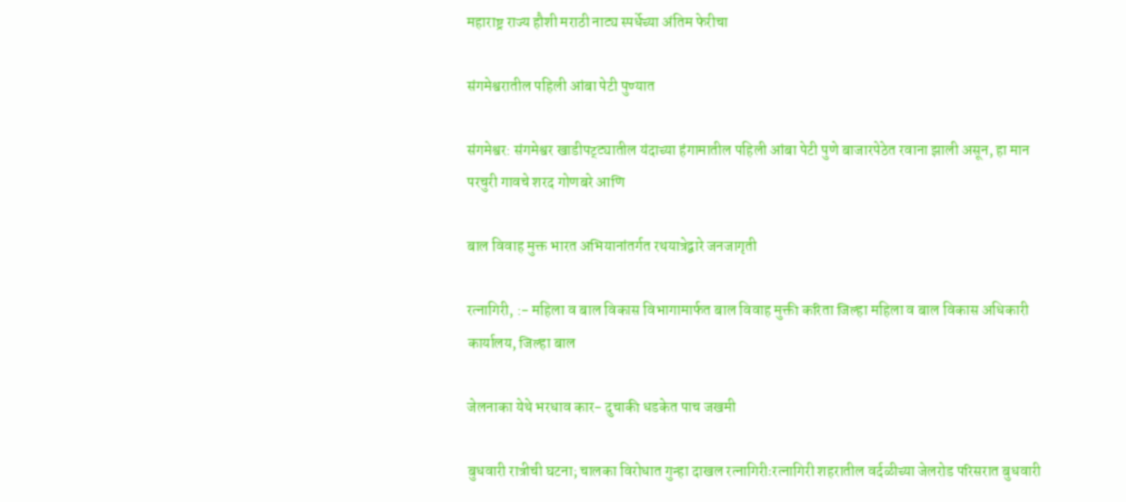महाराष्ट्र राज्य हौशी मराठी नाट्य स्पर्धेच्या अंतिम फेरीचा

संगमेश्वरातील पहिली आंबा पेटी पुण्यात

संगमेश्वर: संगमेश्वर खाडीपट्ट्यातील यंदाच्या हंगामातील पहिली आंबा पेटी पुणे बाजारपेठेत रवाना झाली असून, हा मान परचुरी गावचे शरद गोणबरे आणि

बाल विवाह मुक्त भारत अभियानांतर्गत रथयात्रेद्वारे जनजागृती

रत्नागिरी, :- महिला व बाल विकास विभागामार्फत बाल विवाह मुक्ती करिता जिल्हा महिला व बाल विकास अधिकारी कार्यालय, जिल्हा बाल

जेलनाका येथे भरधाव कार- दुचाकी धडकेत पाच जखमी

बुधवारी रात्रीची घटना; चालका विरोधात गुन्हा दाखल रत्नागिरीःरत्नागिरी शहरातील वर्दळीच्या जेलरोड परिसरात बुधवारी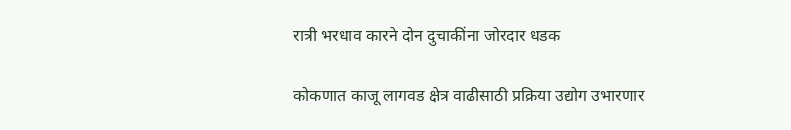रात्री भरधाव कारने दोन दुचाकींना जोरदार धडक

कोकणात काजू लागवड क्षेत्र वाढीसाठी प्रक्रिया उद्योग उभारणार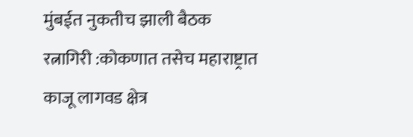मुंबईत नुकतीच झाली बैठक रत्नागिरी :कोकणात तसेच महाराष्ट्रात काजू लागवड क्षेत्र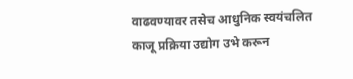वाढवण्यावर तसेच आधुनिक स्वयंचलित काजू प्रक्रिया उद्योग उभे करून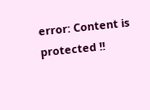error: Content is protected !!